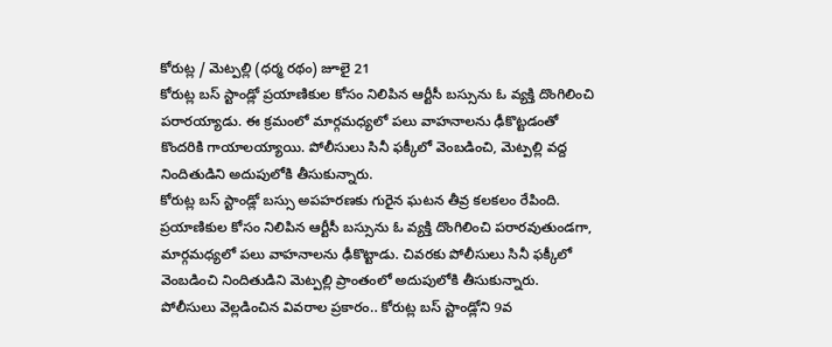కోరుట్ల / మెట్పల్లి (ధర్మ రథం) జూలై 21
కోరుట్ల బస్ స్టాండ్లో ప్రయాణికుల కోసం నిలిపిన ఆర్టీసీ బస్సును ఓ వ్యక్తి దొంగిలించి పరారయ్యాడు. ఈ క్రమంలో మార్గమధ్యలో పలు వాహనాలను ఢీకొట్టడంతో కొందరికి గాయాలయ్యాయి. పోలీసులు సినీ ఫక్కీలో వెంబడించి, మెట్పల్లి వద్ద నిందితుడిని అదుపులోకి తీసుకున్నారు.
కోరుట్ల బస్ స్టాండ్లో బస్సు అపహరణకు గురైన ఘటన తీవ్ర కలకలం రేపింది. ప్రయాణికుల కోసం నిలిపిన ఆర్టీసీ బస్సును ఓ వ్యక్తి దొంగిలించి పరారవుతుండగా, మార్గమధ్యలో పలు వాహనాలను ఢీకొట్టాడు. చివరకు పోలీసులు సినీ ఫక్కీలో వెంబడించి నిందితుడిని మెట్పల్లి ప్రాంతంలో అదుపులోకి తీసుకున్నారు.
పోలీసులు వెల్లడించిన వివరాల ప్రకారం.. కోరుట్ల బస్ స్టాండ్లోని 9వ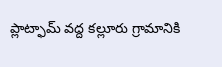ప్లాట్ఫామ్ వద్ద కల్లూరు గ్రామానికి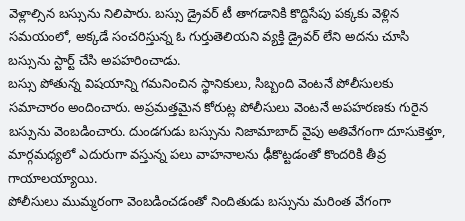వెళ్లాల్సిన బస్సును నిలిపారు. బస్సు డ్రైవర్ టీ తాగడానికి కొద్దిసేపు పక్కకు వెళ్లిన సమయంలో, అక్కడే సంచరిస్తున్న ఓ గుర్తుతెలియని వ్యక్తి డ్రైవర్ లేని అదను చూసి బస్సును స్టార్ట్ చేసి అపహరించాడు.
బస్సు పోతున్న విషయాన్ని గమనించిన స్థానికులు, సిబ్బంది వెంటనే పోలీసులకు సమాచారం అందించారు. అప్రమత్తమైన కోరుట్ల పోలీసులు వెంటనే అపహరణకు గురైన బస్సును వెంబడించారు. దుండగుడు బస్సును నిజామాబాద్ వైపు అతివేగంగా దూసుకెళ్తూ, మార్గమధ్యలో ఎదురుగా వస్తున్న పలు వాహనాలను ఢీకొట్టడంతో కొందరికి తీవ్ర గాయాలయ్యాయి.
పోలీసులు ముమ్మరంగా వెంబడించడంతో నిందితుడు బస్సును మరింత వేగంగా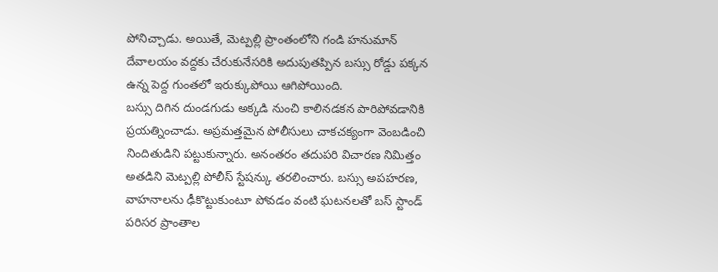పోనిచ్చాడు. అయితే, మెట్పల్లి ప్రాంతంలోని గండి హనుమాన్ దేవాలయం వద్దకు చేరుకునేసరికి అదుపుతప్పిన బస్సు రోడ్డు పక్కన ఉన్న పెద్ద గుంతలో ఇరుక్కుపోయి ఆగిపోయింది.
బస్సు దిగిన దుండగుడు అక్కడి నుంచి కాలినడకన పారిపోవడానికి ప్రయత్నించాడు. అప్రమత్తమైన పోలీసులు చాకచక్యంగా వెంబడించి నిందితుడిని పట్టుకున్నారు. అనంతరం తదుపరి విచారణ నిమిత్తం అతడిని మెట్పల్లి పోలీస్ స్టేషన్కు తరలించారు. బస్సు అపహరణ, వాహనాలను ఢీకొట్టుకుంటూ పోవడం వంటి ఘటనలతో బస్ స్టాండ్ పరిసర ప్రాంతాల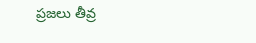ప్రజలు తీవ్ర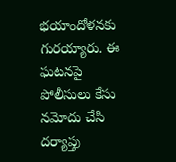భయాందోళనకు గురయ్యారు. ఈ ఘటనపై పోలీసులు కేసు నమోదు చేసి దర్యాప్తు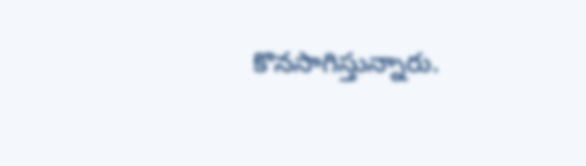కొనసాగిస్తున్నారు.